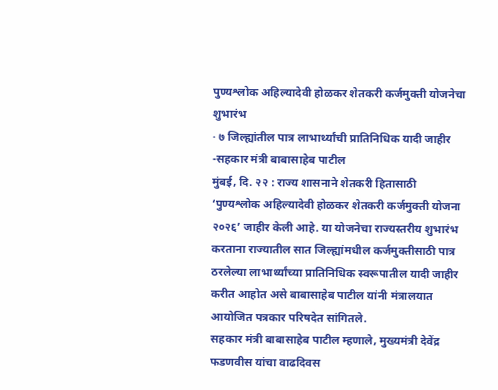पुण्यश्लोक अहिल्यादेवी होळकर शेतकरी कर्जमुक्ती योजनेचा शुभारंभ
· ७ जिल्ह्यांतील पात्र लाभार्थ्यांची प्रातिनिधिक यादी जाहीर
-सहकार मंत्री बाबासाहेब पाटील
मुंबई, दि. २२ : राज्य शासनाने शेतकरी हितासाठी ‘पुण्यश्लोक अहिल्यादेवी होळकर शेतकरी कर्जमुक्ती योजना २०२६’ जाहीर केली आहे. या योजनेचा राज्यस्तरीय शुभारंभ करताना राज्यातील सात जिल्ह्यांमधील कर्जमुक्तीसाठी पात्र ठरलेल्या लाभार्थ्यांच्या प्रातिनिधिक स्वरूपातील यादी जाहीर करीत आहोत असे बाबासाहेब पाटील यांनी मंत्रालयात आयोजित पत्रकार परिषदेत सांगितले.
सहकार मंत्री बाबासाहेब पाटील म्हणाले, मुख्यमंत्री देवेंद्र फडणवीस यांचा वाढदिवस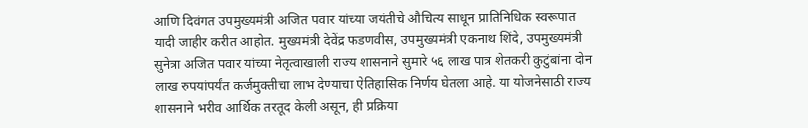आणि दिवंगत उपमुख्यमंत्री अजित पवार यांच्या जयंतीचे औचित्य साधून प्रातिनिधिक स्वरूपात यादी जाहीर करीत आहोत. मुख्यमंत्री देवेंद्र फडणवीस, उपमुख्यमंत्री एकनाथ शिंदे, उपमुख्यमंत्री सुनेत्रा अजित पवार यांच्या नेतृत्वाखाली राज्य शासनाने सुमारे ५६ लाख पात्र शेतकरी कुटुंबांना दोन लाख रुपयांपर्यंत कर्जमुक्तीचा लाभ देण्याचा ऐतिहासिक निर्णय घेतला आहे. या योजनेसाठी राज्य शासनाने भरीव आर्थिक तरतूद केली असून, ही प्रक्रिया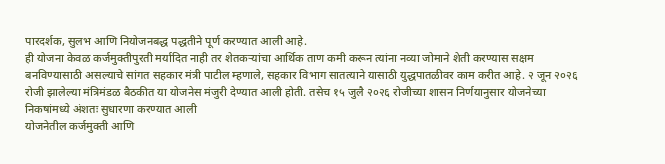पारदर्शक, सुलभ आणि नियोजनबद्ध पद्धतीने पूर्ण करण्यात आली आहे.
ही योजना केवळ कर्जमुक्तीपुरती मर्यादित नाही तर शेतकऱ्यांचा आर्थिक ताण कमी करून त्यांना नव्या जोमाने शेती करण्यास सक्षम बनविण्यासाठी असल्याचे सांगत सहकार मंत्री पाटील म्हणाले, सहकार विभाग सातत्याने यासाठी युद्धपातळीवर काम करीत आहे. २ जून २०२६ रोजी झालेल्या मंत्रिमंडळ बैठकीत या योजनेस मंजुरी देण्यात आली होती. तसेच १५ जुलै २०२६ रोजीच्या शासन निर्णयानुसार योजनेच्या निकषांमध्ये अंशतः सुधारणा करण्यात आली
योजनेतील कर्जमुक्ती आणि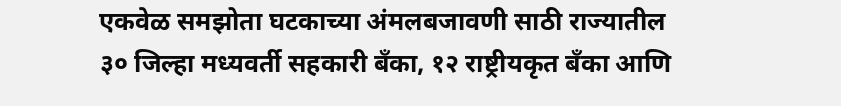एकवेळ समझोता घटकाच्या अंमलबजावणी साठी राज्यातील ३० जिल्हा मध्यवर्ती सहकारी बँका, १२ राष्ट्रीयकृत बँका आणि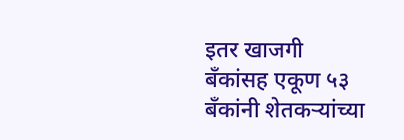इतर खाजगी बँकांसह एकूण ५३ बँकांनी शेतकऱ्यांच्या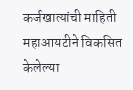कर्जखात्यांची माहिती महाआयटीने विकसित केलेल्या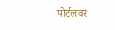पोर्टलवर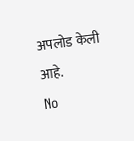अपलोड केली आहे.
No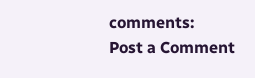comments:
Post a Comment